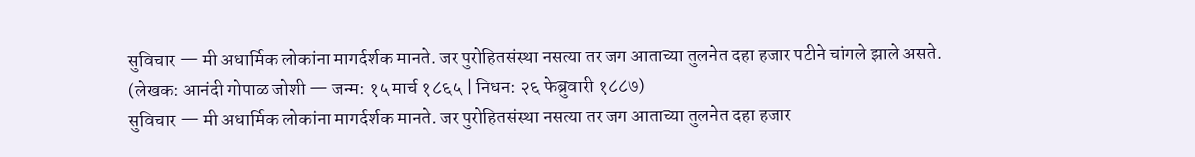सुविचार — मी अधार्मिक लोकांना मागर्दर्शक मानते. जर पुरोहितसंस्था नसत्या तर जग आताच्या तुलनेत दहा हजार पटीने चांगले झाले असते. (लेखक: आनंदी गोपाळ जोशी — जन्म: १५ मार्च १८६५ | निधन: २६ फेब्रुवारी १८८७)
सुविचार — मी अधार्मिक लोकांना मागर्दर्शक मानते. जर पुरोहितसंस्था नसत्या तर जग आताच्या तुलनेत दहा हजार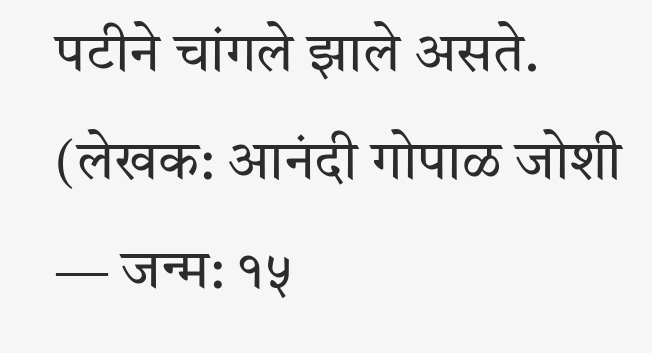पटीने चांगले झाले असते. (लेखक: आनंदी गोपाळ जोशी — जन्म: १५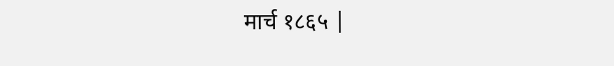मार्च १८६५ |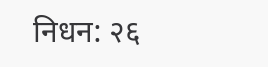निधन: २६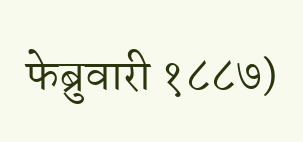फेब्रुवारी १८८७)